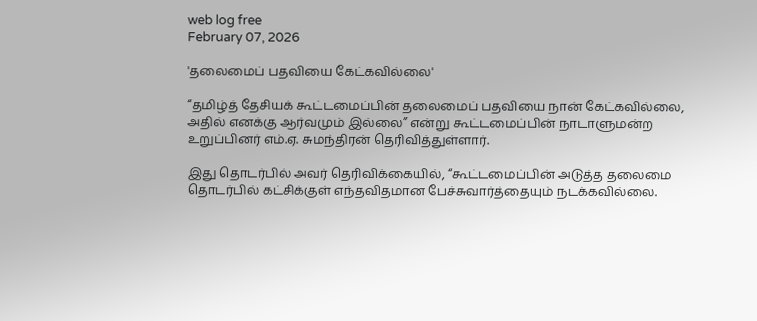web log free
February 07, 2026

'தலைமைப் பதவியை கேட்கவில்லை'

“தமிழ்த் தேசியக் கூட்டமைப்பின் தலைமைப் பதவியை நான் கேட்கவில்லை, அதில் எனக்கு ஆர்வமும் இல்லை” என்று கூட்டமைப்பின் நாடாளுமன்ற உறுப்பினர் எம்.ஏ. சுமந்திரன் தெரிவித்துள்ளார்.

இது தொடர்பில் அவர் தெரிவிக்கையில், “கூட்டமைப்பின் அடுத்த தலைமை தொடர்பில் கட்சிக்குள் எந்தவிதமான பேச்சுவார்த்தையும் நடக்கவில்லை.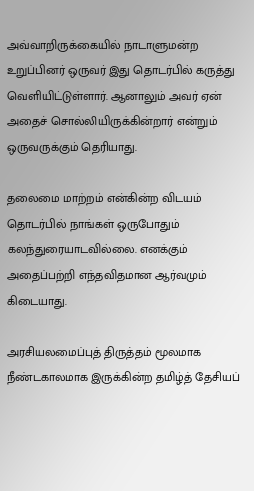அவ்வாறிருக்கையில் நாடாளுமன்ற உறுப்பினர் ஒருவர் இது தொடர்பில் கருத்து வெளியிட்டுள்ளார். ஆனாலும் அவர் ஏன் அதைச் சொல்லியிருக்கின்றார் என்றும் ஒருவருக்கும் தெரியாது.

தலைமை மாற்றம் என்கின்ற விடயம் தொடர்பில் நாங்கள் ஒருபோதும் கலந்துரையாடவில்லை. எனக்கும் அதைப்பற்றி எந்தவிதமான ஆர்வமும் கிடையாது.

அரசியலமைப்புத் திருத்தம் மூலமாக நீண்டகாலமாக இருக்கின்ற தமிழ்த் தேசியப்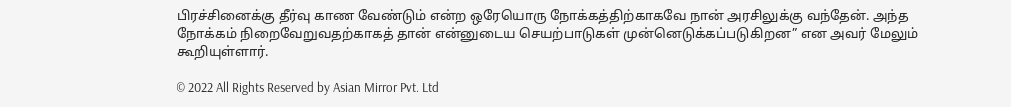பிரச்சினைக்கு தீர்வு காண வேண்டும் என்ற ஒரேயொரு நோக்கத்திற்காகவே நான் அரசிலுக்கு வந்தேன். அந்த நோக்கம் நிறைவேறுவதற்காகத் தான் என்னுடைய செயற்பாடுகள் முன்னெடுக்கப்படுகிறன” என அவர் மேலும் கூறியுள்ளார்.

© 2022 All Rights Reserved by Asian Mirror Pvt. Ltd